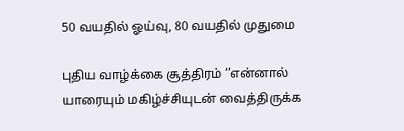50 வயதில் ஓய்வு, 80 வயதில் முதுமை

புதிய வாழ்க்கை சூத்திரம் ‘’என்னால் யாரையும் மகிழ்ச்சியுடன் வைத்திருக்க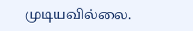முடியவில்லை.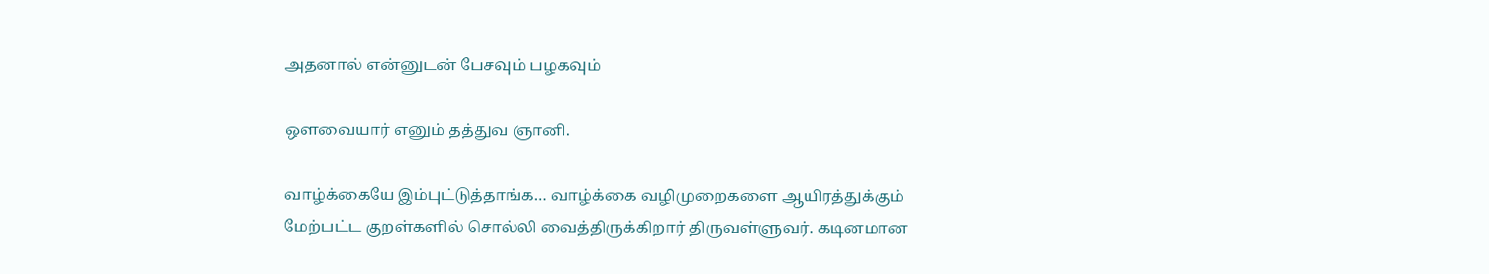அதனால் என்னுடன் பேசவும் பழகவும்

ஒளவையார் எனும் தத்துவ ஞானி.

வாழ்க்கையே இம்புட்டுத்தாங்க… வாழ்க்கை வழிமுறைகளை ஆயிரத்துக்கும் மேற்பட்ட குறள்களில் சொல்லி வைத்திருக்கிறார் திருவள்ளுவர். கடினமான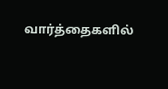வார்த்தைகளில்